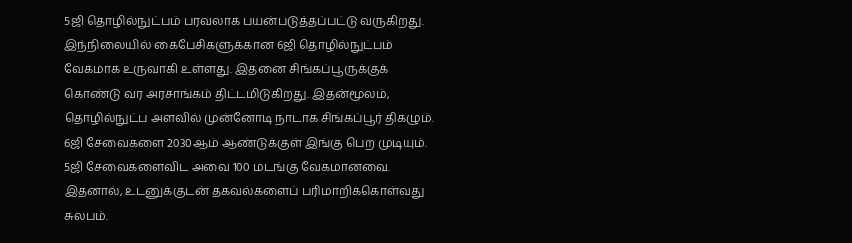5ஜி தொழில்நுட்பம் பரவலாக பயன்படுத்தப்பட்டு வருகிறது. இந்நிலையில் கைபேசிகளுக்கான 6ஜி தொழில்நுட்பம் வேகமாக உருவாகி உள்ளது. இதனை சிங்கப்பூருக்குக் கொண்டு வர அரசாங்கம் திட்டமிடுகிறது. இதன்மூலம், தொழில்நுட்ப அளவில் முன்னோடி நாடாக சிங்கப்பூர் திகழும்.
6ஜி சேவைகளை 2030ஆம் ஆண்டுக்குள் இங்கு பெற முடியும். 5ஜி சேவைகளைவிட அவை 100 மடங்கு வேகமானவை. இதனால், உடனுக்குடன் தகவல்களைப் பரிமாறிக்கொள்வது சுலபம்.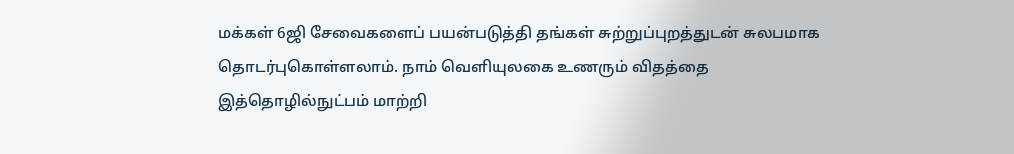மக்கள் 6ஜி சேவைகளைப் பயன்படுத்தி தங்கள் சுற்றுப்புறத்துடன் சுலபமாக தொடர்புகொள்ளலாம். நாம் வெளியுலகை உணரும் விதத்தை இத்தொழில்நுட்பம் மாற்றி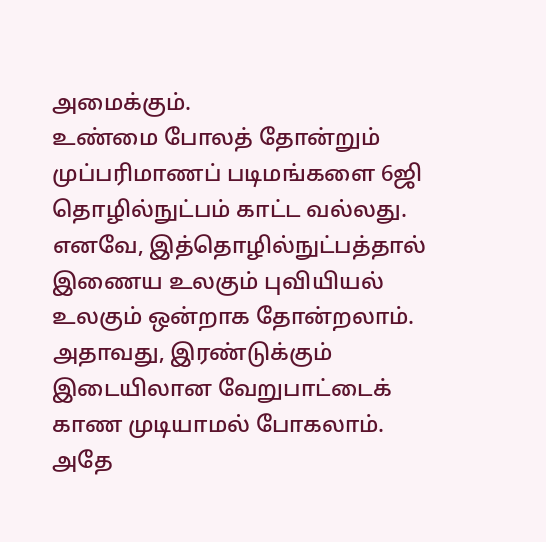அமைக்கும்.
உண்மை போலத் தோன்றும் முப்பரிமாணப் படிமங்களை 6ஜி தொழில்நுட்பம் காட்ட வல்லது. எனவே, இத்தொழில்நுட்பத்தால் இணைய உலகும் புவியியல் உலகும் ஒன்றாக தோன்றலாம். அதாவது, இரண்டுக்கும் இடையிலான வேறுபாட்டைக் காண முடியாமல் போகலாம். அதே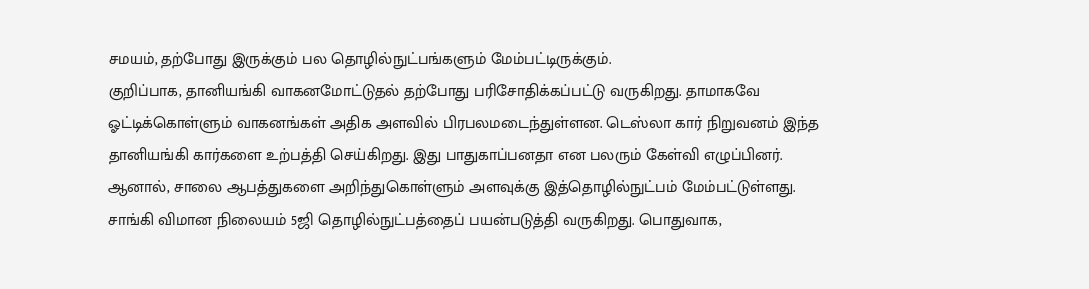சமயம், தற்போது இருக்கும் பல தொழில்நுட்பங்களும் மேம்பட்டிருக்கும்.
குறிப்பாக, தானியங்கி வாகனமோட்டுதல் தற்போது பரிசோதிக்கப்பட்டு வருகிறது. தாமாகவே ஓட்டிக்கொள்ளும் வாகனங்கள் அதிக அளவில் பிரபலமடைந்துள்ளன. டெஸ்லா கார் நிறுவனம் இந்த தானியங்கி கார்களை உற்பத்தி செய்கிறது. இது பாதுகாப்பனதா என பலரும் கேள்வி எழுப்பினர். ஆனால், சாலை ஆபத்துகளை அறிந்துகொள்ளும் அளவுக்கு இத்தொழில்நுட்பம் மேம்பட்டுள்ளது.
சாங்கி விமான நிலையம் 5ஜி தொழில்நுட்பத்தைப் பயன்படுத்தி வருகிறது. பொதுவாக,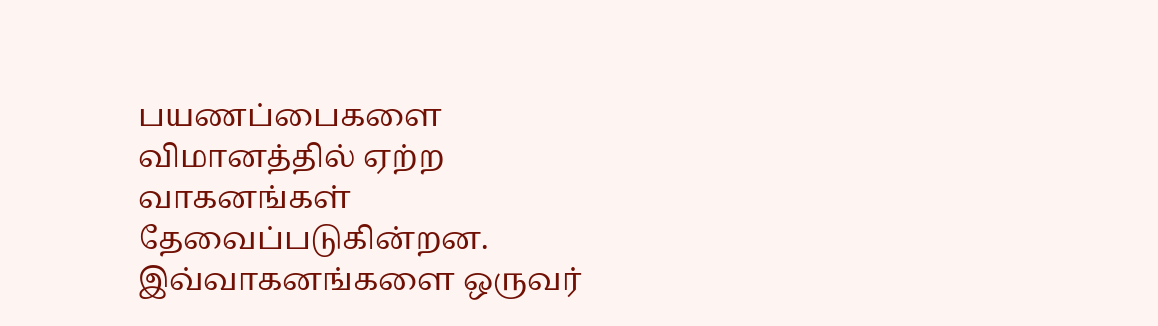பயணப்பைகளை விமானத்தில் ஏற்ற வாகனங்கள் தேவைப்படுகின்றன. இவ்வாகனங்களை ஒருவர்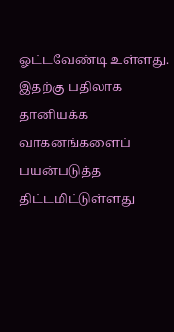ஓட்டவேண்டி உள்ளது. இதற்கு பதிலாக தானியக்க வாகனங்களைப் பயன்படுத்த திட்டமிட்டுள்ளது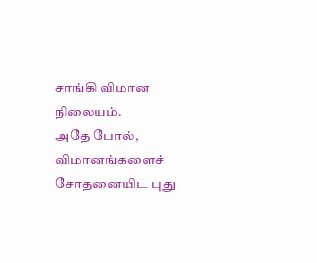சாங்கி விமான நிலையம்.
அதே போல், விமானங்களைச் சோதனையிட புது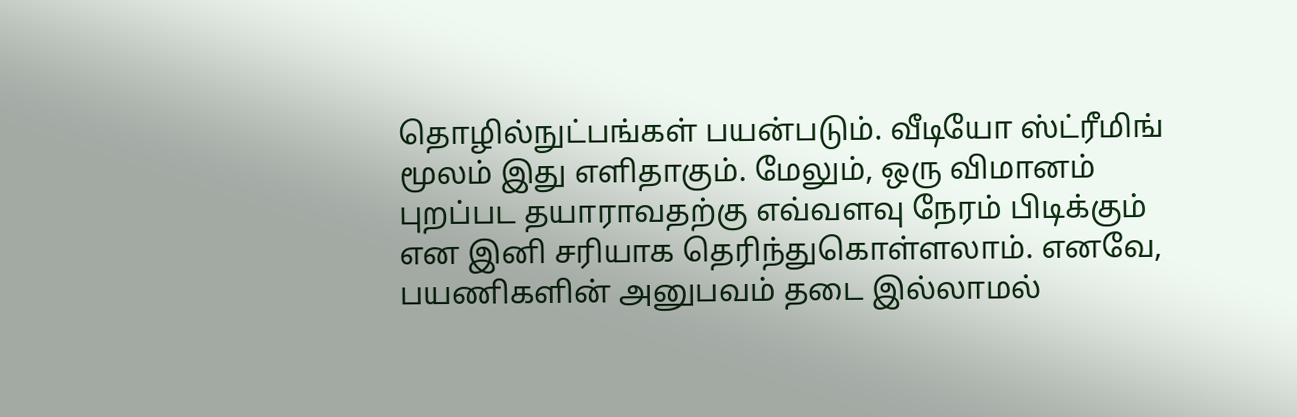தொழில்நுட்பங்கள் பயன்படும். வீடியோ ஸ்ட்ரீமிங் மூலம் இது எளிதாகும். மேலும், ஒரு விமானம் புறப்பட தயாராவதற்கு எவ்வளவு நேரம் பிடிக்கும் என இனி சரியாக தெரிந்துகொள்ளலாம். எனவே, பயணிகளின் அனுபவம் தடை இல்லாமல்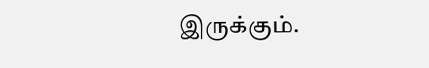இருக்கும்.